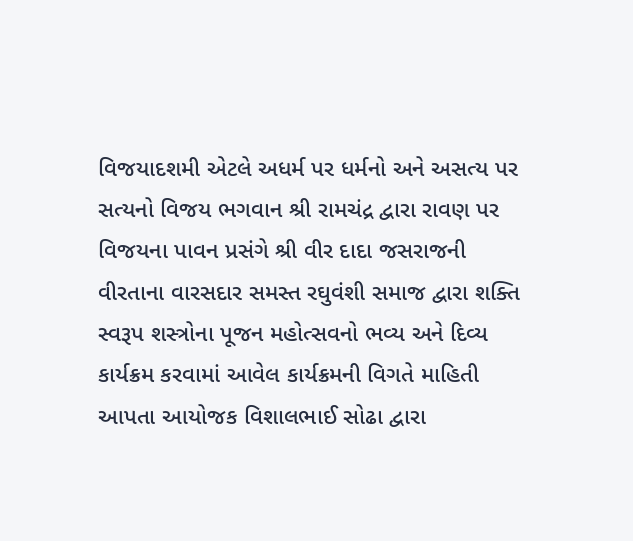વિજયાદશમી એટલે અધર્મ પર ધર્મનો અને અસત્ય પર સત્યનો વિજય ભગવાન શ્રી રામચંદ્ર દ્વારા રાવણ પર વિજયના પાવન પ્રસંગે શ્રી વીર દાદા જસરાજની વીરતાના વારસદાર સમસ્ત રઘુવંશી સમાજ દ્વારા શક્તિ સ્વરૂપ શસ્ત્રોના પૂજન મહોત્સવનો ભવ્ય અને દિવ્ય કાર્યક્રમ કરવામાં આવેલ કાર્યક્રમની વિગતે માહિતી આપતા આયોજક વિશાલભાઈ સોઢા દ્વારા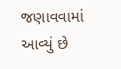જણાવવામાં આવ્યું છે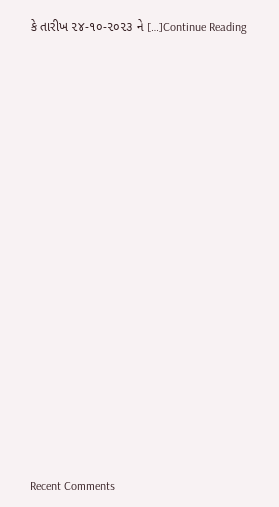કે તારીખ ૨૪-૧૦-૨૦૨૩ ને […]Continue Reading


















Recent Comments